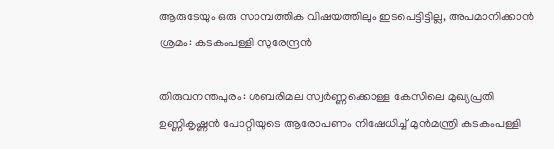ആരുടേയും ഒരു സാമ്പത്തിക വിഷയത്തിലും ഇടപെട്ടിട്ടില്ല, അപമാനിക്കാന്‍ ശ്രമം: കടകംപള്ളി സുരേന്ദ്രന്‍

തിരുവനന്തപുരം: ശബരിമല സ്വര്‍ണ്ണക്കൊള്ള കേസിലെ മുഖ്യപ്രതി ഉണ്ണികൃഷ്ണന്‍ പോറ്റിയുടെ ആരോപണം നിഷേധിച്ച് മുന്‍മന്ത്രി കടകംപള്ളി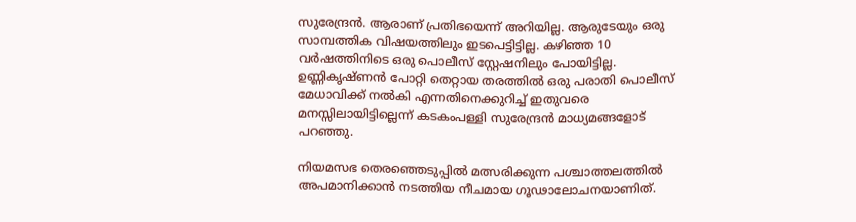സുരേന്ദ്രന്‍. ആരാണ് പ്രതിഭയെന്ന് അറിയില്ല. ആരുടേയും ഒരു സാമ്പത്തിക വിഷയത്തിലും ഇടപെട്ടിട്ടില്ല. കഴിഞ്ഞ 10 വര്‍ഷത്തിനിടെ ഒരു പൊലീസ് സ്റ്റേഷനിലും പോയിട്ടില്ല. ഉണ്ണികൃഷ്ണന്‍ പോറ്റി തെറ്റായ തരത്തില്‍ ഒരു പരാതി പൊലീസ് മേധാവിക്ക് നല്‍കി എന്നതിനെക്കുറിച്ച് ഇതുവരെ മനസ്സിലായിട്ടില്ലെന്ന് കടകംപള്ളി സുരേന്ദ്രന്‍ മാധ്യമങ്ങളോട് പറഞ്ഞു.

നിയമസഭ തെരഞ്ഞെടുപ്പില്‍ മത്സരിക്കുന്ന പശ്ചാത്തലത്തില്‍ അപമാനിക്കാന്‍ നടത്തിയ നീചമായ ഗൂഢാലോചനയാണിത്.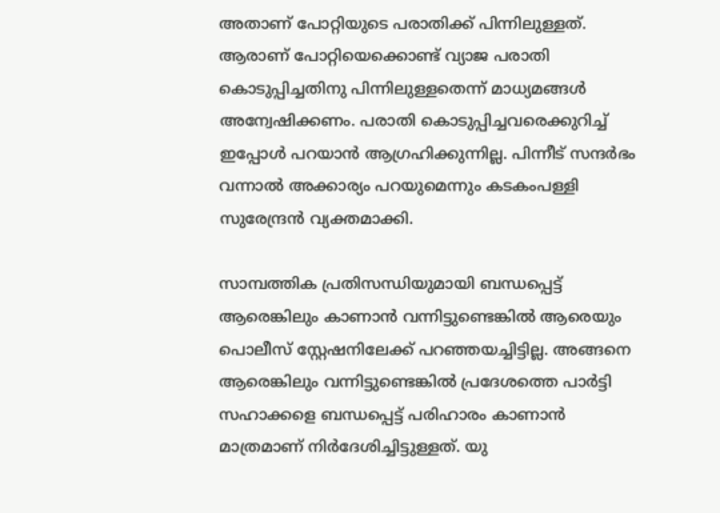അതാണ് പോറ്റിയുടെ പരാതിക്ക് പിന്നിലുള്ളത്. ആരാണ് പോറ്റിയെക്കൊണ്ട് വ്യാജ പരാതി കൊടുപ്പിച്ചതിനു പിന്നിലുള്ളതെന്ന് മാധ്യമങ്ങള്‍ അന്വേഷിക്കണം. പരാതി കൊടുപ്പിച്ചവരെക്കുറിച്ച് ഇപ്പോള്‍ പറയാന്‍ ആഗ്രഹിക്കുന്നില്ല. പിന്നീട് സന്ദര്‍ഭം വന്നാല്‍ അക്കാര്യം പറയുമെന്നും കടകംപള്ളി സുരേന്ദ്രന്‍ വ്യക്തമാക്കി.

സാമ്പത്തിക പ്രതിസന്ധിയുമായി ബന്ധപ്പെട്ട് ആരെങ്കിലും കാണാന്‍ വന്നിട്ടുണ്ടെങ്കില്‍ ആരെയും പൊലീസ് സ്റ്റേഷനിലേക്ക് പറഞ്ഞയച്ചിട്ടില്ല. അങ്ങനെ ആരെങ്കിലും വന്നിട്ടുണ്ടെങ്കില്‍ പ്രദേശത്തെ പാര്‍ട്ടി സഹാക്കളെ ബന്ധപ്പെട്ട് പരിഹാരം കാണാന്‍ മാത്രമാണ് നിര്‍ദേശിച്ചിട്ടുള്ളത്. യു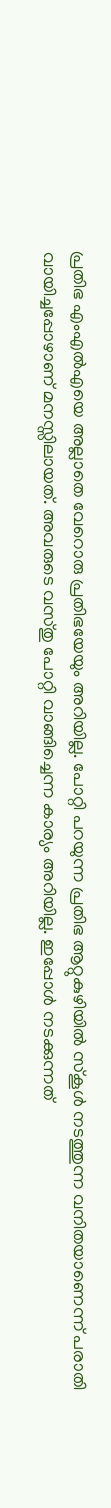പ്രതിഭ എംഎല്‍എയെ അല്ലാതെ വേറൊരു പ്രതിഭയേയും അറിയില്ല. പോറ്റി പറയുന്ന പ്രതിഭ ആറ്റുകുഴിയില്‍ സ്‌കൂള്‍ നടത്തുന്ന വനിതയാണെന്ന് പരാതി വായിച്ചപ്പോഴാണ് മനസ്സിലായത്. അവരുടെ വസ്തു പോറ്റി വാങ്ങിച്ചെന്ന കാര്യം അറിയില്ല. ഇപ്പോള്‍ നടക്കുന്നത്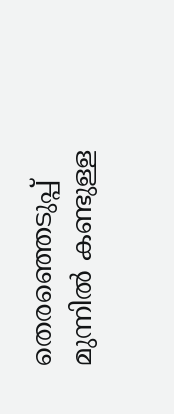തെരഞ്ഞെടുപ്പ് മുന്നില്‍ കണ്ടുള്ള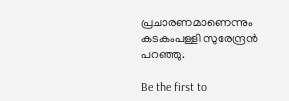പ്രചാരണമാണെന്നും കടകംപള്ളി സുരേന്ദ്രന്‍ പറഞ്ഞു.

Be the first to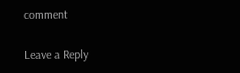comment

Leave a Reply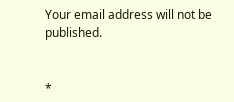Your email address will not be published.


*